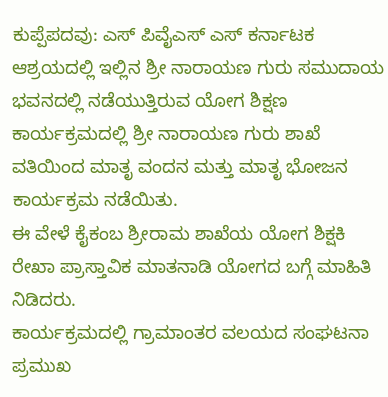ಕುಪ್ಪೆಪದವು: ಎಸ್ ಪಿವೈಎಸ್ ಎಸ್ ಕರ್ನಾಟಕ ಆಶ್ರಯದಲ್ಲಿ ಇಲ್ಲಿನ ಶ್ರೀ ನಾರಾಯಣ ಗುರು ಸಮುದಾಯ ಭವನದಲ್ಲಿ ನಡೆಯುತ್ತಿರುವ ಯೋಗ ಶಿಕ್ಷಣ ಕಾರ್ಯಕ್ರಮದಲ್ಲಿ ಶ್ರೀ ನಾರಾಯಣ ಗುರು ಶಾಖೆ ವತಿಯಿಂದ ಮಾತೃ ವಂದನ ಮತ್ತು ಮಾತೃ ಭೋಜನ ಕಾರ್ಯಕ್ರಮ ನಡೆಯಿತು.
ಈ ವೇಳೆ ಕೈಕಂಬ ಶ್ರೀರಾಮ ಶಾಖೆಯ ಯೋಗ ಶಿಕ್ಷಕಿ ರೇಖಾ ಪ್ರಾಸ್ತಾವಿಕ ಮಾತನಾಡಿ ಯೋಗದ ಬಗ್ಗೆ ಮಾಹಿತಿ ನಿಡಿದರು.
ಕಾರ್ಯಕ್ರಮದಲ್ಲಿ ಗ್ರಾಮಾಂತರ ವಲಯದ ಸಂಘಟನಾ ಪ್ರಮುಖ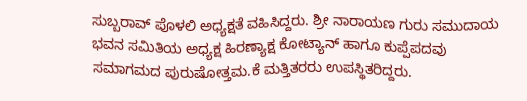ಸುಬ್ಬರಾವ್ ಪೊಳಲಿ ಅಧ್ಯಕ್ಷತೆ ವಹಿಸಿದ್ದರು. ಶ್ರೀ ನಾರಾಯಣ ಗುರು ಸಮುದಾಯ ಭವನ ಸಮಿತಿಯ ಅಧ್ಯಕ್ಷ ಹಿರಣ್ಯಾಕ್ಷ ಕೋಟ್ಯಾನ್ ಹಾಗೂ ಕುಪ್ಪೆಪದವು ಸಮಾಗಮದ ಪುರುಷೋತ್ತಮ.ಕೆ ಮತ್ತಿತರರು ಉಪಸ್ಥಿತರಿದ್ದರು.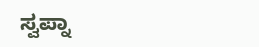ಸ್ವಪ್ನಾ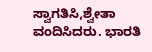ಸ್ವಾಗತಿಸಿ,ಶ್ವೇತಾ ವಂದಿಸಿದರು. ಭಾರತಿ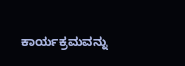ಕಾರ್ಯಕ್ರಮವನ್ನು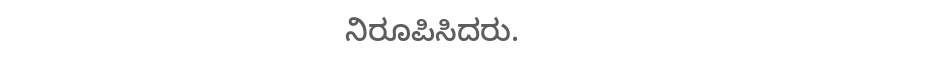ನಿರೂಪಿಸಿದರು.